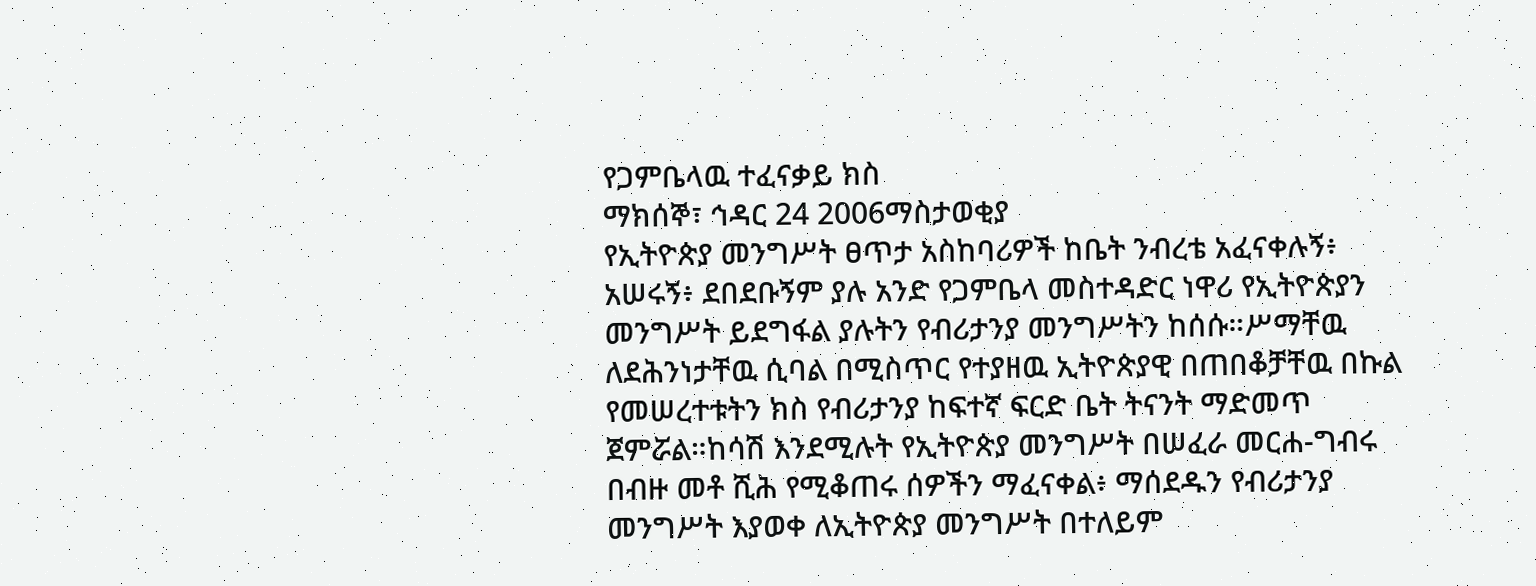የጋምቤላዉ ተፈናቃይ ክስ
ማክሰኞ፣ ኅዳር 24 2006ማስታወቂያ
የኢትዮጵያ መንግሥት ፀጥታ አስከባሪዎች ከቤት ንብረቴ አፈናቀሉኝ፥ አሠሩኝ፥ ደበደቡኝም ያሉ አንድ የጋምቤላ መስተዳድር ነዋሪ የኢትዮጵያን መንግሥት ይደግፋል ያሉትን የብሪታንያ መንግሥትን ከሰሱ።ሥማቸዉ ለደሕንነታቸዉ ሲባል በሚስጥር የተያዘዉ ኢትዮጵያዊ በጠበቆቻቸዉ በኩል የመሠረተቱትን ክስ የብሪታንያ ከፍተኛ ፍርድ ቤት ትናንት ማድመጥ ጀምሯል።ከሳሽ እንደሚሉት የኢትዮጵያ መንግሥት በሠፈራ መርሐ-ግብሩ በብዙ መቶ ሺሕ የሚቆጠሩ ሰዎችን ማፈናቀል፥ ማሰደዱን የብሪታንያ መንግሥት እያወቀ ለኢትዮጵያ መንግሥት በተለይም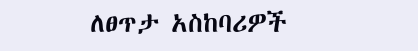ለፀጥታ አስከባሪዎች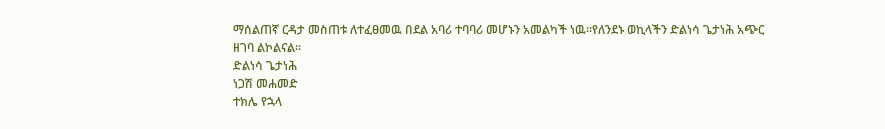ማሰልጠኛ ርዳታ መስጠቱ ለተፈፀመዉ በደል አባሪ ተባባሪ መሆኑን አመልካች ነዉ።የለንደኑ ወኪላችን ድልነሳ ጌታነሕ አጭር ዘገባ ልኮልናል።
ድልነሳ ጌታነሕ
ነጋሽ መሐመድ
ተክሌ የኋላ